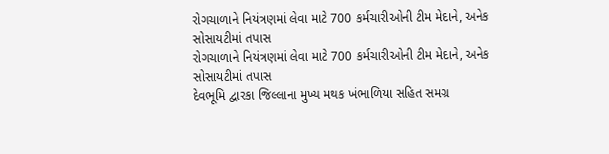રોગચાળાને નિયંત્રણમાં લેવા માટે 700 કર્મચારીઓની ટીમ મેદાને, અનેક સોસાયટીમાં તપાસ
રોગચાળાને નિયંત્રણમાં લેવા માટે 700 કર્મચારીઓની ટીમ મેદાને, અનેક સોસાયટીમાં તપાસ
દેવભૂમિ દ્વારકા જિલ્લાના મુખ્ય મથક ખંભાળિયા સહિત સમગ્ર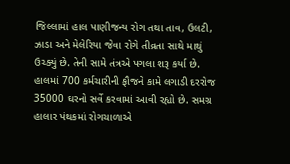જિલ્લામાં હાલ પાણીજન્ય રોગ તથા તાવ, ઉલટી, ઝાડા અને મેલેરિયા જેવા રોગે તીવ્રતા સાથે માથું ઉચ્ક્યું છે. તેની સામે તંત્રએ પગલા શરૂ કર્યા છે. હાલમાં 700 કર્મચારીની ફૌજને કામે લગાડી દરરોજ 35000 ઘરનો સર્વે કરવામાં આવી રહ્યો છે. સમગ્ર હાલાર પંથકમાં રોગચાળાએ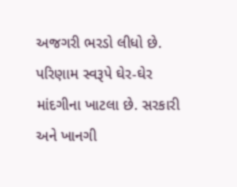અજગરી ભરડો લીધો છે. પરિણામ સ્વરૂપે ઘેર-ઘેર માંદગીના ખાટલા છે. સરકારી અને ખાનગી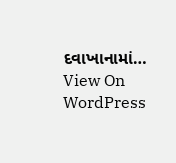દવાખાનામાં…
View On WordPress